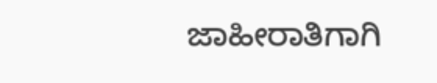ಜಾಹೀರಾತಿಗಾಗಿ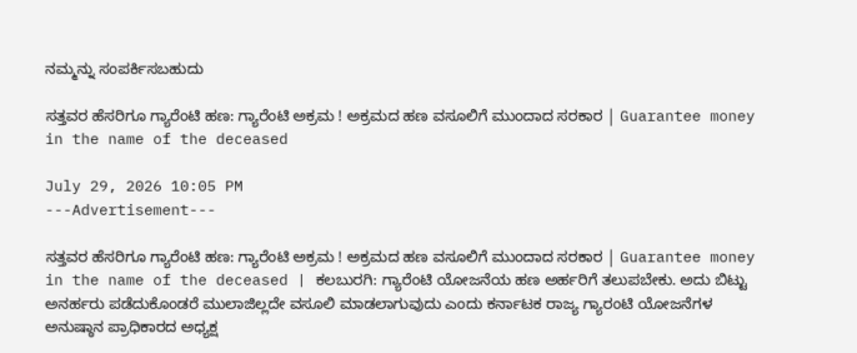ನಮ್ಮನ್ನು ಸಂಪರ್ಕಿಸಬಹುದು

ಸತ್ತವರ ಹೆಸರಿಗೂ ಗ್ಯಾರೆಂಟಿ ಹಣ: ಗ್ಯಾರೆಂಟಿ ಅಕ್ರಮ ! ಅಕ್ರಮದ ಹಣ ವಸೂಲಿಗೆ ಮುಂದಾದ ಸರಕಾರ | Guarantee money in the name of the deceased

July 29, 2026 10:05 PM
---Advertisement---

ಸತ್ತವರ ಹೆಸರಿಗೂ ಗ್ಯಾರೆಂಟಿ ಹಣ: ಗ್ಯಾರೆಂಟಿ ಅಕ್ರಮ ! ಅಕ್ರಮದ ಹಣ ವಸೂಲಿಗೆ ಮುಂದಾದ ಸರಕಾರ | Guarantee money in the name of the deceased | ಕಲಬುರಗಿ: ಗ್ಯಾರೆಂಟಿ ಯೋಜನೆಯ ಹಣ ಅರ್ಹರಿಗೆ ತಲುಪಬೇಕು. ಅದು ಬಿಟ್ಟು ಅನರ್ಹರು ಪಡೆದುಕೊಂಡರೆ ಮುಲಾಜಿಲ್ಲದೇ ವಸೂಲಿ ಮಾಡಲಾಗುವುದು ಎಂದು ಕರ್ನಾಟಕ ರಾಜ್ಯ ಗ್ಯಾರಂಟಿ ಯೋಜನೆಗಳ ಅನುಷ್ಠಾನ ಪ್ರಾಧಿಕಾರದ ಅಧ್ಯಕ್ಷ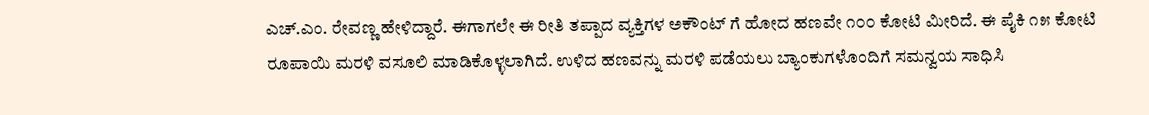ಎಚ್.ಎಂ. ರೇವಣ್ಣ ಹೇಳಿದ್ದಾರೆ. ಈಗಾಗಲೇ ಈ ರೀತಿ ತಪ್ಪಾದ ವ್ಯಕ್ತಿಗಳ ಅಕೌಂಟ್‌ ಗೆ ಹೋದ ಹಣವೇ ೧೦೦ ಕೋಟಿ ಮೀರಿದೆ. ಈ ಪೈಕಿ ೧೫ ಕೋಟಿ ರೂಪಾಯಿ ಮರಳಿ ವಸೂಲಿ ಮಾಡಿಕೊಳ್ಳಲಾಗಿದೆ. ಉಳಿದ ಹಣವನ್ನು ಮರಳಿ ಪಡೆಯಲು ಬ್ಯಾಂಕುಗಳೊಂದಿಗೆ ಸಮನ್ವಯ ಸಾಧಿಸಿ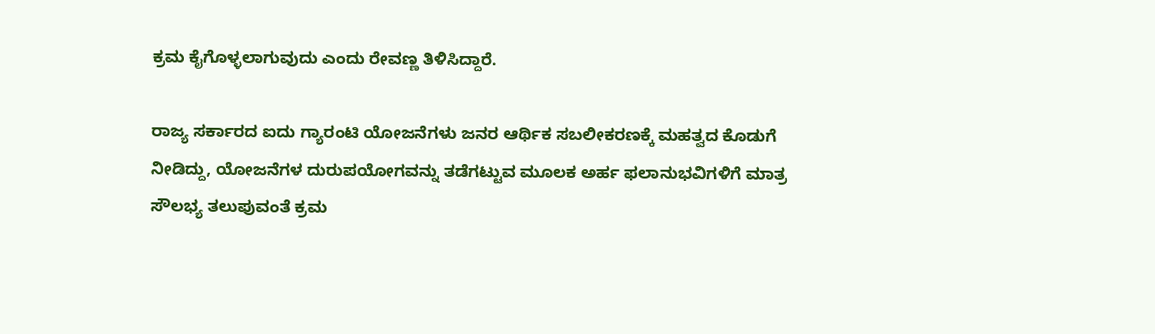ಕ್ರಮ ಕೈಗೊಳ್ಳಲಾಗುವುದು ಎಂದು ರೇವಣ್ಣ ತಿಳಿಸಿದ್ದಾರೆ.

ರಾಜ್ಯ ಸರ್ಕಾರದ ಐದು ಗ್ಯಾರಂಟಿ ಯೋಜನೆಗಳು ಜನರ ಆರ್ಥಿಕ ಸಬಲೀಕರಣಕ್ಕೆ ಮಹತ್ವದ ಕೊಡುಗೆ ನೀಡಿದ್ದು, ಯೋಜನೆಗಳ ದುರುಪಯೋಗವನ್ನು ತಡೆಗಟ್ಟುವ ಮೂಲಕ ಅರ್ಹ ಫಲಾನುಭವಿಗಳಿಗೆ ಮಾತ್ರ ಸೌಲಭ್ಯ ತಲುಪುವಂತೆ ಕ್ರಮ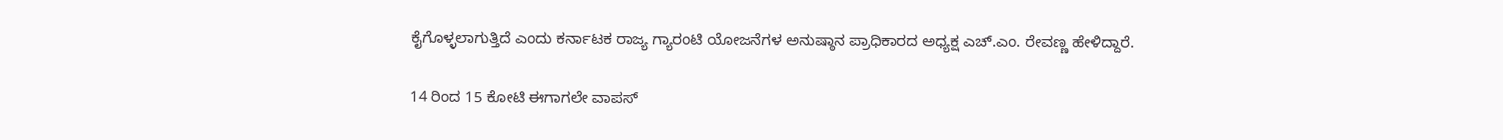ಕೈಗೊಳ್ಳಲಾಗುತ್ತಿದೆ ಎಂದು ಕರ್ನಾಟಕ ರಾಜ್ಯ ಗ್ಯಾರಂಟಿ ಯೋಜನೆಗಳ ಅನುಷ್ಠಾನ ಪ್ರಾಧಿಕಾರದ ಅಧ್ಯಕ್ಷ ಎಚ್.ಎಂ. ರೇವಣ್ಣ ಹೇಳಿದ್ದಾರೆ.

14 ರಿಂದ 15 ಕೋಟಿ ಈಗಾಗಲೇ ವಾಪಸ್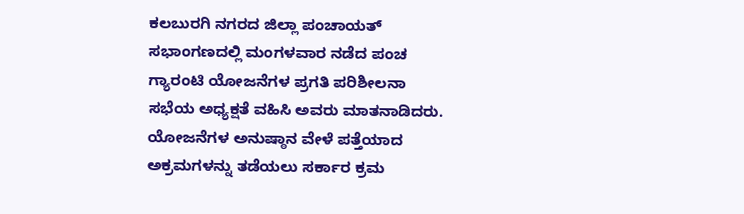ಕಲಬುರಗಿ ನಗರದ ಜಿಲ್ಲಾ ಪಂಚಾಯತ್ ಸಭಾಂಗಣದಲ್ಲಿ ಮಂಗಳವಾರ ನಡೆದ ಪಂಚ ಗ್ಯಾರಂಟಿ ಯೋಜನೆಗಳ ಪ್ರಗತಿ ಪರಿಶೀಲನಾ ಸಭೆಯ ಅಧ್ಯಕ್ಷತೆ ವಹಿಸಿ ಅವರು ಮಾತನಾಡಿದರು. ಯೋಜನೆಗಳ ಅನುಷ್ಠಾನ ವೇಳೆ ಪತ್ತೆಯಾದ ಅಕ್ರಮಗಳನ್ನು ತಡೆಯಲು ಸರ್ಕಾರ ಕ್ರಮ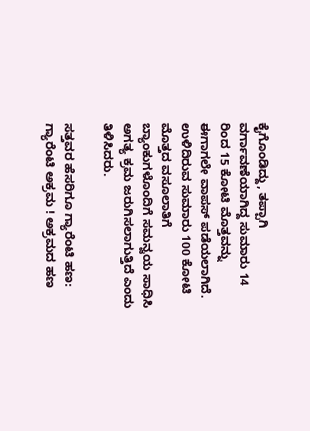ಕೈಗೊಂಡಿದ್ದು, ತಪ್ಪಾಗಿ ವರ್ಗಾವಣೆಯಾಗಿದ್ದ ಸುಮಾರು 14 ರಿಂದ 15 ಕೋಟಿ ಮೊತ್ತವನ್ನು ಈಗಾಗಲೇ ವಾಪಸ್ ಪಡೆಯಲಾಗಿದೆ. ಉಳಿದಿರುವ ಸುಮಾರು 100 ಕೋಟಿ ಮೊತ್ತದ ವಸೂಲಾತಿಗೆ ಬ್ಯಾಂಕುಗಳೊಂದಿಗೆ ಸಮನ್ವಯ ಸಾಧಿಸಿ ಅಗತ್ಯ ಕ್ರಮ ಜರುಗಿಸಲಾಗುತ್ತಿದೆ ಎಂದು ತಿಳಿಸಿದರು.

ಸತ್ತವರ ಹೆಸರಿಗೂ ಗ್ಯಾರೆಂಟಿ ಹಣ: ಗ್ಯಾರೆಂಟಿ ಅಕ್ರಮ ! ಅಕ್ರಮದ ಹಣ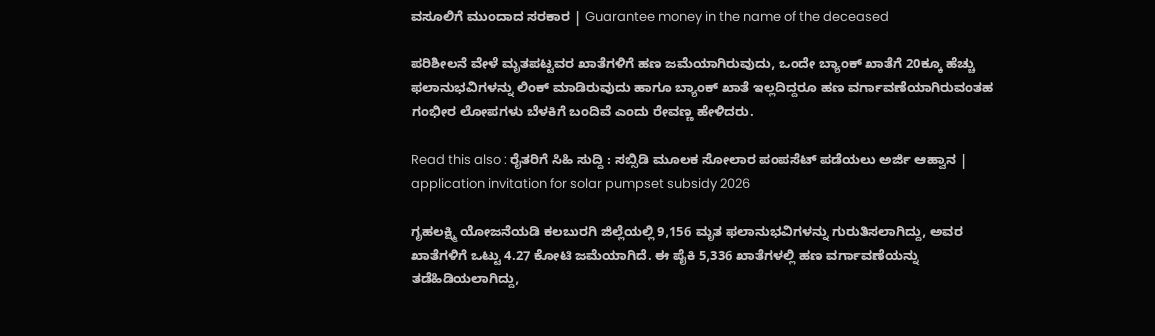ವಸೂಲಿಗೆ ಮುಂದಾದ ಸರಕಾರ | Guarantee money in the name of the deceased

ಪರಿಶೀಲನೆ ವೇಳೆ ಮೃತಪಟ್ಟವರ ಖಾತೆಗಳಿಗೆ ಹಣ ಜಮೆಯಾಗಿರುವುದು, ಒಂದೇ ಬ್ಯಾಂಕ್ ಖಾತೆಗೆ 20ಕ್ಕೂ ಹೆಚ್ಚು ಫಲಾನುಭವಿಗಳನ್ನು ಲಿಂಕ್ ಮಾಡಿರುವುದು ಹಾಗೂ ಬ್ಯಾಂಕ್ ಖಾತೆ ಇಲ್ಲದಿದ್ದರೂ ಹಣ ವರ್ಗಾವಣೆಯಾಗಿರುವಂತಹ ಗಂಭೀರ ಲೋಪಗಳು ಬೆಳಕಿಗೆ ಬಂದಿವೆ ಎಂದು ರೇವಣ್ಣ ಹೇಳಿದರು.

Read this also : ರೈತರಿಗೆ ಸಿಹಿ ಸುದ್ದಿ : ಸಬ್ಸಿಡಿ ಮೂಲಕ ಸೋಲಾರ ಪಂಪಸೆಟ್‌ ಪಡೆಯಲು ಅರ್ಜಿ ಆಹ್ವಾನ | application invitation for solar pumpset subsidy 2026

ಗೃಹಲಕ್ಷ್ಮಿ ಯೋಜನೆಯಡಿ ಕಲಬುರಗಿ ಜಿಲ್ಲೆಯಲ್ಲಿ 9,156 ಮೃತ ಫಲಾನುಭವಿಗಳನ್ನು ಗುರುತಿಸಲಾಗಿದ್ದು, ಅವರ ಖಾತೆಗಳಿಗೆ ಒಟ್ಟು 4.27 ಕೋಟಿ ಜಮೆಯಾಗಿದೆ. ಈ ಪೈಕಿ 5,336 ಖಾತೆಗಳಲ್ಲಿ ಹಣ ವರ್ಗಾವಣೆಯನ್ನು ತಡೆಹಿಡಿಯಲಾಗಿದ್ದು,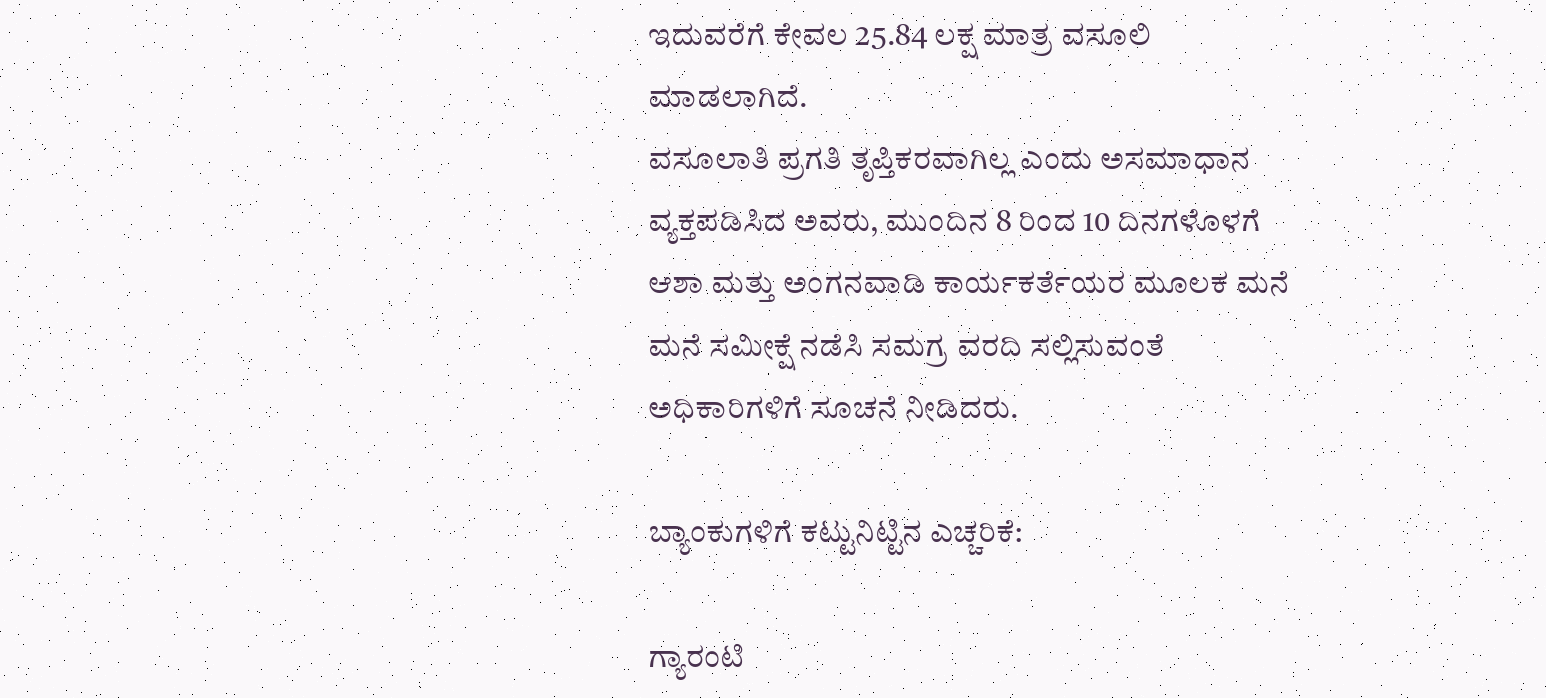ಇದುವರೆಗೆ ಕೇವಲ 25.84 ಲಕ್ಷ ಮಾತ್ರ ವಸೂಲಿ ಮಾಡಲಾಗಿದೆ.
ವಸೂಲಾತಿ ಪ್ರಗತಿ ತೃಪ್ತಿಕರವಾಗಿಲ್ಲ ಎಂದು ಅಸಮಾಧಾನ ವ್ಯಕ್ತಪಡಿಸಿದ ಅವರು, ಮುಂದಿನ 8 ರಿಂದ 10 ದಿನಗಳೊಳಗೆ ಆಶಾ ಮತ್ತು ಅಂಗನವಾಡಿ ಕಾರ್ಯಕರ್ತೆಯರ ಮೂಲಕ ಮನೆ ಮನೆ ಸಮೀಕ್ಷೆ ನಡೆಸಿ ಸಮಗ್ರ ವರದಿ ಸಲ್ಲಿಸುವಂತೆ ಅಧಿಕಾರಿಗಳಿಗೆ ಸೂಚನೆ ನೀಡಿದರು.

ಬ್ಯಾಂಕುಗಳಿಗೆ ಕಟ್ಟುನಿಟ್ಟಿನ ಎಚ್ಚರಿಕೆ:

ಗ್ಯಾರಂಟಿ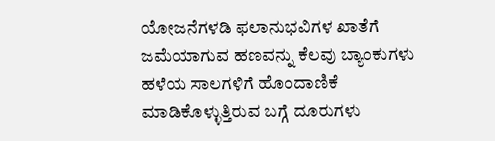ಯೋಜನೆಗಳಡಿ ಫಲಾನುಭವಿಗಳ ಖಾತೆಗೆ ಜಮೆಯಾಗುವ ಹಣವನ್ನು ಕೆಲವು ಬ್ಯಾಂಕುಗಳು ಹಳೆಯ ಸಾಲಗಳಿಗೆ ಹೊಂದಾಣಿಕೆ ಮಾಡಿಕೊಳ್ಳುತ್ತಿರುವ ಬಗ್ಗೆ ದೂರುಗಳು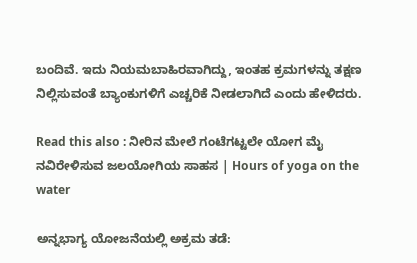ಬಂದಿವೆ. ಇದು ನಿಯಮಬಾಹಿರವಾಗಿದ್ದು, ಇಂತಹ ಕ್ರಮಗಳನ್ನು ತಕ್ಷಣ ನಿಲ್ಲಿಸುವಂತೆ ಬ್ಯಾಂಕುಗಳಿಗೆ ಎಚ್ಚರಿಕೆ ನೀಡಲಾಗಿದೆ ಎಂದು ಹೇಳಿದರು.

Read this also : ನೀರಿನ ಮೇಲೆ ಗಂಟೆಗಟ್ಟಲೇ ಯೋಗ ಮೈ ನವಿರೇಳಿಸುವ ಜಲಯೋಗಿಯ ಸಾಹಸ | Hours of yoga on the water

ಅನ್ನಭಾಗ್ಯ ಯೋಜನೆಯಲ್ಲಿ ಅಕ್ರಮ ತಡೆ: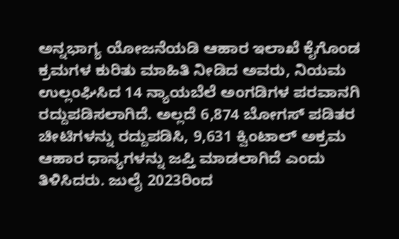ಅನ್ನಭಾಗ್ಯ ಯೋಜನೆಯಡಿ ಆಹಾರ ಇಲಾಖೆ ಕೈಗೊಂಡ ಕ್ರಮಗಳ ಕುರಿತು ಮಾಹಿತಿ ನೀಡಿದ ಅವರು, ನಿಯಮ ಉಲ್ಲಂಘಿಸಿದ 14 ನ್ಯಾಯಬೆಲೆ ಅಂಗಡಿಗಳ ಪರವಾನಗಿ ರದ್ದುಪಡಿಸಲಾಗಿದೆ. ಅಲ್ಲದೆ 6,874 ಬೋಗಸ್ ಪಡಿತರ ಚೀಟಿಗಳನ್ನು ರದ್ದುಪಡಿಸಿ, 9,631 ಕ್ವಿಂಟಾಲ್ ಅಕ್ರಮ ಆಹಾರ ಧಾನ್ಯಗಳನ್ನು ಜಪ್ತಿ ಮಾಡಲಾಗಿದೆ ಎಂದು ತಿಳಿಸಿದರು. ಜುಲೈ 2023ರಿಂದ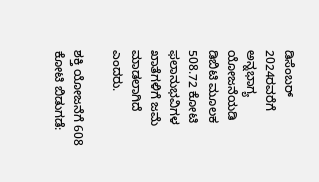ಡಿಸೆಂಬರ್ 2024ರವರೆಗೆ ಅನ್ನಭಾಗ್ಯ ಯೋಜನೆಯಡಿ ಡಿಬಿಟಿ ಮೂಲಕ 508.72 ಕೋಟಿ ಫಲಾನುಭವಿಗಳ ಖಾತೆಗಳಿಗೆ ಜಮೆ ಮಾಡಲಾಗಿದೆ ಎಂದರು.

ಶಕ್ತಿ ಯೋಜನೆಗೆ 608 ಕೋಟಿ ಬಿಡುಗಡೆ: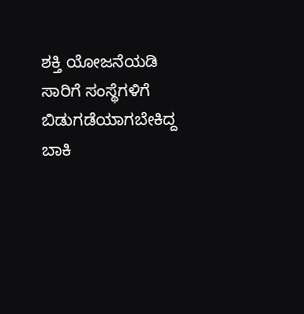ಶಕ್ತಿ ಯೋಜನೆಯಡಿ ಸಾರಿಗೆ ಸಂಸ್ಥೆಗಳಿಗೆ ಬಿಡುಗಡೆಯಾಗಬೇಕಿದ್ದ ಬಾಕಿ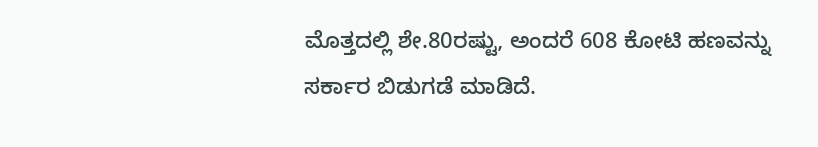ಮೊತ್ತದಲ್ಲಿ ಶೇ.80ರಷ್ಟು, ಅಂದರೆ 608 ಕೋಟಿ ಹಣವನ್ನು ಸರ್ಕಾರ ಬಿಡುಗಡೆ ಮಾಡಿದೆ.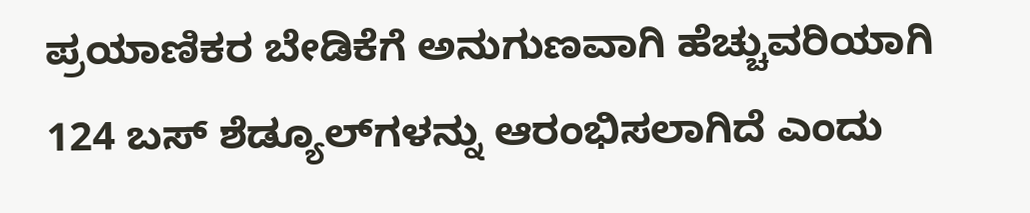ಪ್ರಯಾಣಿಕರ ಬೇಡಿಕೆಗೆ ಅನುಗುಣವಾಗಿ ಹೆಚ್ಚುವರಿಯಾಗಿ 124 ಬಸ್ ಶೆಡ್ಯೂಲ್‍ಗಳನ್ನು ಆರಂಭಿಸಲಾಗಿದೆ ಎಂದು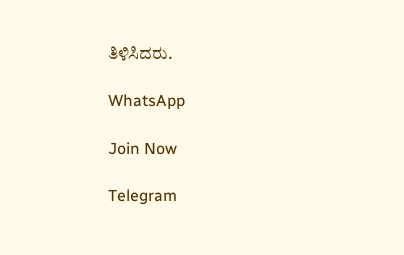ತಿಳಿಸಿದರು.

WhatsApp

Join Now

Telegram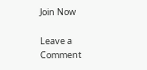Join Now

Leave a Comment